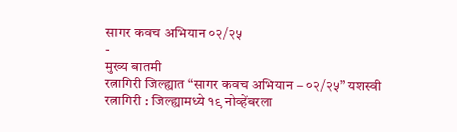सागर कवच अभियान ०२/२५
-
मुख्य बातमी
रत्नागिरी जिल्ह्यात “सागर कवच अभियान – ०२/२५” यशस्वी
रत्नागिरी : जिल्ह्यामध्ये १९ नोव्हेंबरला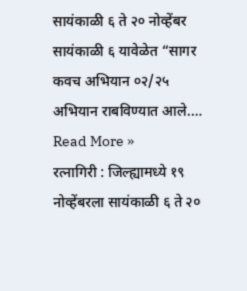सायंकाळी ६ ते २० नोव्हेंबर सायंकाळी ६ यावेळेत “सागर कवच अभियान ०२/२५ अभियान राबविण्यात आले.…
Read More »
रत्नागिरी : जिल्ह्यामध्ये १९ नोव्हेंबरला सायंकाळी ६ ते २०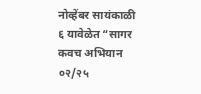नोव्हेंबर सायंकाळी ६ यावेळेत “सागर कवच अभियान ०२/२५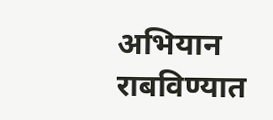अभियान राबविण्यात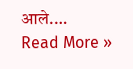आले.…
Read More »